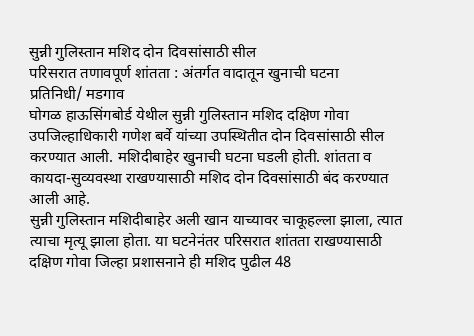सुन्नी गुलिस्तान मशिद दोन दिवसांसाठी सील
परिसरात तणावपूर्ण शांतता : अंतर्गत वादातून खुनाची घटना
प्रतिनिधी/ मडगाव
घोगळ हाऊसिंगबोर्ड येथील सुन्नी गुलिस्तान मशिद दक्षिण गोवा उपजिल्हाधिकारी गणेश बर्वे यांच्या उपस्थितीत दोन दिवसांसाठी सील करण्यात आली. मशिदीबाहेर खुनाची घटना घडली होती. शांतता व कायदा-सुव्यवस्था राखण्यासाठी मशिद दोन दिवसांसाठी बंद करण्यात आली आहे.
सुन्नी गुलिस्तान मशिदीबाहेर अली खान याच्यावर चाकूहल्ला झाला, त्यात त्याचा मृत्यू झाला होता. या घटनेनंतर परिसरात शांतता राखण्यासाठी दक्षिण गोवा जिल्हा प्रशासनाने ही मशिद पुढील 48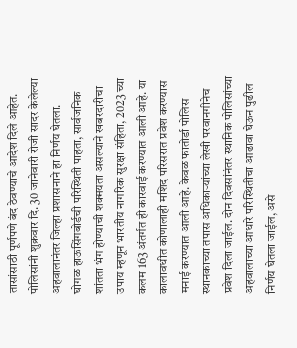तासांसाठी पूर्णपणे बंद ठेवण्याचे आदेश दिले आहेत. पोलिसांनी शुक्रवार दि. 30 जानेवारी रोजी सादर केलेल्या अहवालानंतर जिल्हा प्रशासनाने हा निर्णय घेतला.
घोगळ हाऊसिंगबोर्डची परिस्थिती पाहता, सार्वजनिक शांतता भंग होण्याची शक्मयता असल्याने खबरदारीचा उपाय म्हणून भारतीय नागरिक सुरक्षा संहिता, 2023 च्या कलम 163 अंतर्गत ही कारवाई करण्यात आली आहे. या कालावधीत कोणालाही मशिद परिसरात प्रवेश करण्यास मनाई करण्यात आली आहे. केवळ फातोर्डा पोलिस स्थानकाच्या तपास अधिकाऱ्यांच्या लेखी परवानगीनेच प्रवेश दिला जाईल. दोन दिवसांनंतर स्थानिक पोलिसांच्या अहवालाच्या आधारे परिस्थितीचा आढावा घेऊन पुढील निर्णय घेतला जाईल, असे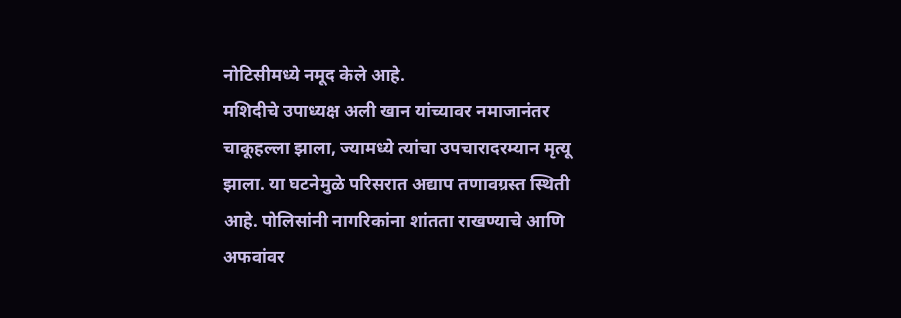नोटिसीमध्ये नमूद केले आहे.
मशिदीचे उपाध्यक्ष अली खान यांच्यावर नमाजानंतर चाकूहल्ला झाला, ज्यामध्ये त्यांचा उपचारादरम्यान मृत्यू झाला. या घटनेमुळे परिसरात अद्याप तणावग्रस्त स्थिती आहे. पोलिसांनी नागरिकांना शांतता राखण्याचे आणि अफवांवर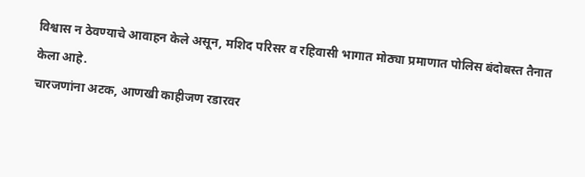विश्वास न ठेवण्याचे आवाहन केले असून, मशिद परिसर व रहिवासी भागात मोठ्या प्रमाणात पोलिस बंदोबस्त तैनात केला आहे.
चारजणांना अटक, आणखी काहीजण रडारवर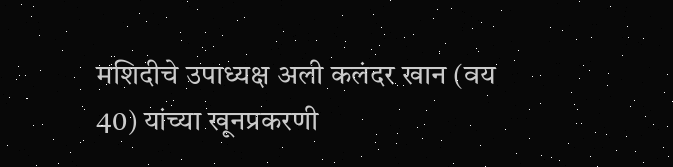मशिदीचे उपाध्यक्ष अली कलंदर खान (वय 40) यांच्या खूनप्रकरणी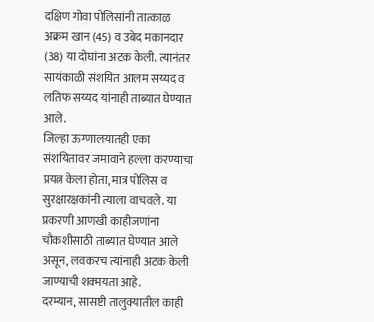दक्षिण गोवा पोलिसांनी तात्काळ अक्रम खान (45) व उबेद मकानदार (38) या दोघांना अटक केली. त्यानंतर सायंकाळी संशयित आलम सय्यद व लतिफ सय्यद यांनाही ताब्यात घेण्यात आले.
जिल्हा ऊग्णालयातही एका संशयितावर जमावाने हल्ला करण्याचा प्रयत्न केला होता, मात्र पोलिस व सुरक्षारक्षकांनी त्याला वाचवले. या प्रकरणी आणखी काहीजणांना चौकशीसाठी ताब्यात घेण्यात आले असून, लवकरच त्यांनाही अटक केली जाण्याची शक्मयता आहे.
दरम्यान, सासष्टी तालुक्यातील काही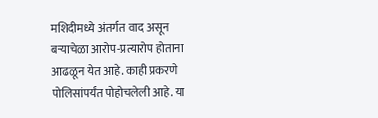मशिदीमध्ये अंतर्गत वाद असून बऱ्याचेळा आरोप-प्रत्यारोप होताना आढळून येत आहे. काही प्रकरणे पोलिसांपर्यंत पोहोचलेली आहे. या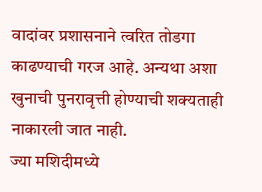वादांवर प्रशासनाने त्वरित तोडगा काढण्याची गरज आहे. अन्यथा अशा खुनाची पुनरावृत्ती होण्याची शक्यताही नाकारली जात नाही.
ज्या मशिदीमध्ये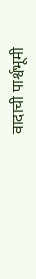वादाची पार्श्वभूमी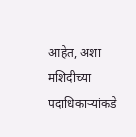आहेत, अशा मशिदीच्या पदाधिकाऱ्यांकडे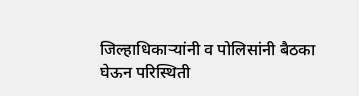जिल्हाधिकाऱ्यांनी व पोलिसांनी बैठका घेऊन परिस्थिती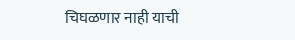चिघळणार नाही याची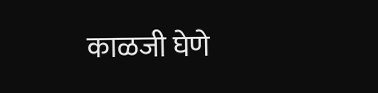काळजी घेणे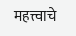महत्त्वाचे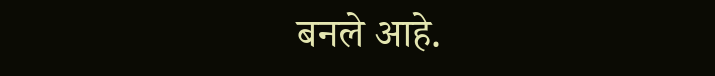बनले आहे.